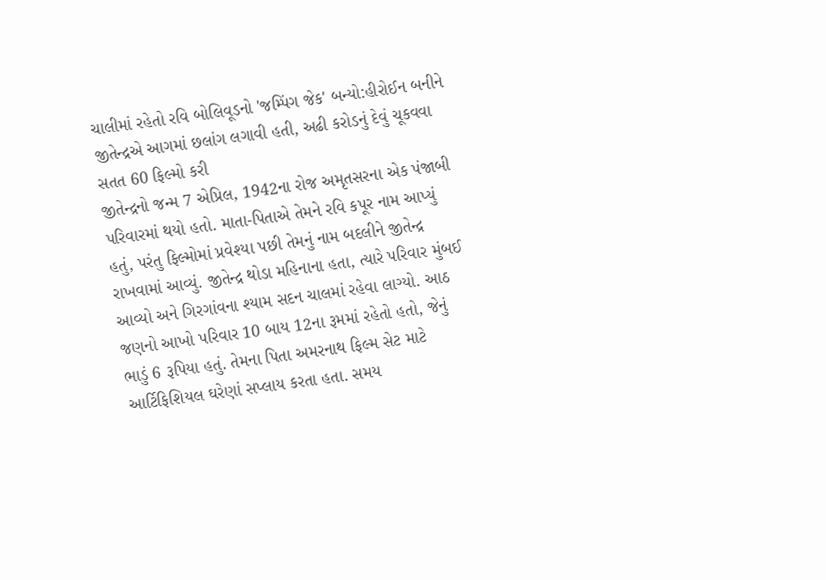ચાલીમાં રહેતો રવિ બોલિવૂડનો 'જમ્પિંગ જેક' બન્યો:હીરોઈન બનીને જીતેન્દ્રએ આગમાં છલાંગ લગાવી હતી, અઢી કરોડનું દેવું ચૂકવવા સતત 60 ફિલ્મો કરી
જીતેન્દ્રનો જન્મ 7 એપ્રિલ, 1942ના રોજ અમૃતસરના એક પંજાબી પરિવારમાં થયો હતો. માતા-પિતાએ તેમને રવિ કપૂર નામ આપ્યું હતું, પરંતુ ફિલ્મોમાં પ્રવેશ્યા પછી તેમનું નામ બદલીને જીતેન્દ્ર રાખવામાં આવ્યું. જીતેન્દ્ર થોડા મહિનાના હતા, ત્યારે પરિવાર મુંબઈ આવ્યો અને ગિરગાંવના શ્યામ સદન ચાલમાં રહેવા લાગ્યો. આઠ જણનો આખો પરિવાર 10 બાય 12ના રૂમમાં રહેતો હતો, જેનું ભાડું 6 રૂપિયા હતું. તેમના પિતા અમરનાથ ફિલ્મ સેટ માટે આર્ટિફિશિયલ ઘરેણાં સપ્લાય કરતા હતા. સમય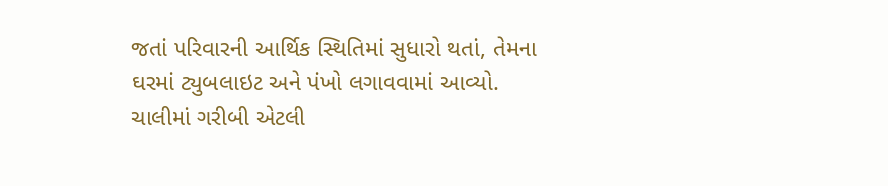જતાં પરિવારની આર્થિક સ્થિતિમાં સુધારો થતાં, તેમના ઘરમાં ટ્યુબલાઇટ અને પંખો લગાવવામાં આવ્યો. ચાલીમાં ગરીબી એટલી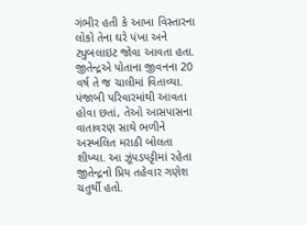ગંભીર હતી કે આખા વિસ્તારના લોકો તેના ઘરે પંખા અને ટ્યુબલાઇટ જોવા આવતા હતા. જીતેન્દ્રએ પોતાના જીવનના 20 વર્ષ તે જ ચાલીમાં વિતાવ્યા. પંજાબી પરિવારમાંથી આવતા હોવા છતાં, તેઓ આસપાસના વાતાવરણ સાથે ભળીને અસ્ખલિત મરાઠી બોલતા શીખ્યા. આ ઝૂંપડપટ્ટીમાં રહેતા જીતેન્દ્રનો પ્રિય તહેવાર ગણેશ ચતુર્થી હતો.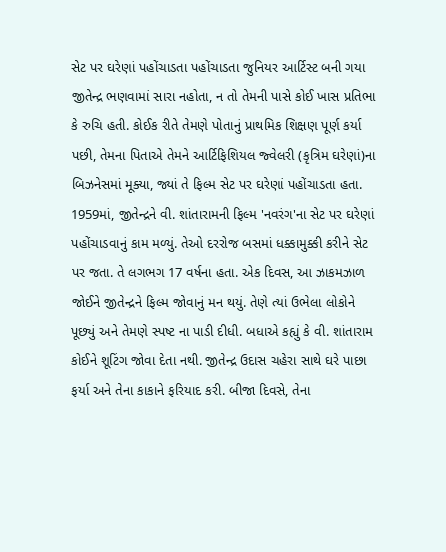સેટ પર ઘરેણાં પહોંચાડતા પહોંચાડતા જુનિયર આર્ટિસ્ટ બની ગયા જીતેન્દ્ર ભણવામાં સારા નહોતા, ન તો તેમની પાસે કોઈ ખાસ પ્રતિભા કે રુચિ હતી. કોઈક રીતે તેમણે પોતાનું પ્રાથમિક શિક્ષણ પૂર્ણ કર્યા પછી, તેમના પિતાએ તેમને આર્ટિફિશિયલ જ્વેલરી (કૃત્રિમ ઘરેણાં)ના બિઝનેસમાં મૂક્યા, જ્યાં તે ફિલ્મ સેટ પર ઘરેણાં પહોંચાડતા હતા. 1959માં, જીતેન્દ્રને વી. શાંતારામની ફિલ્મ 'નવરંગ'ના સેટ પર ઘરેણાં પહોંચાડવાનું કામ મળ્યું. તેઓ દરરોજ બસમાં ધક્કામુક્કી કરીને સેટ પર જતા. તે લગભગ 17 વર્ષના હતા. એક દિવસ, આ ઝાકમઝાળ જોઈને જીતેન્દ્રને ફિલ્મ જોવાનું મન થયું. તેણે ત્યાં ઉભેલા લોકોને પૂછ્યું અને તેમણે સ્પષ્ટ ના પાડી દીધી. બધાએ કહ્યું કે વી. શાંતારામ કોઈને શૂટિંગ જોવા દેતા નથી. જીતેન્દ્ર ઉદાસ ચહેરા સાથે ઘરે પાછા ફર્યા અને તેના કાકાને ફરિયાદ કરી. બીજા દિવસે, તેના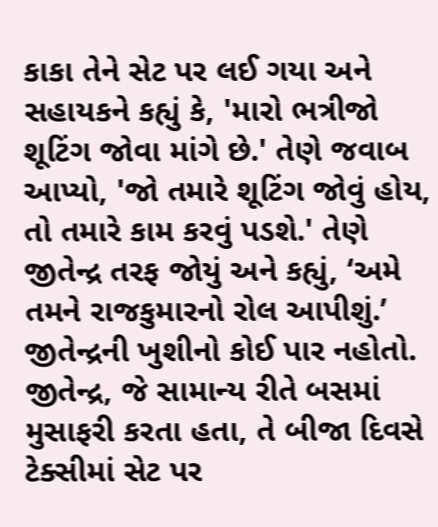કાકા તેને સેટ પર લઈ ગયા અને સહાયકને કહ્યું કે, 'મારો ભત્રીજો શૂટિંગ જોવા માંગે છે.' તેણે જવાબ આપ્યો, 'જો તમારે શૂટિંગ જોવું હોય, તો તમારે કામ કરવું પડશે.' તેણે જીતેન્દ્ર તરફ જોયું અને કહ્યું, ‘અમે તમને રાજકુમારનો રોલ આપીશું.’ જીતેન્દ્રની ખુશીનો કોઈ પાર નહોતો. જીતેન્દ્ર, જે સામાન્ય રીતે બસમાં મુસાફરી કરતા હતા, તે બીજા દિવસે ટેક્સીમાં સેટ પર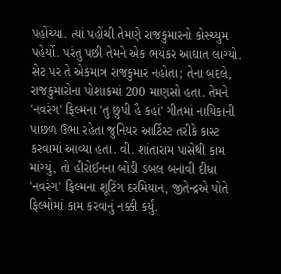પહોંચ્યા. ત્યાં પહોંચી તેમણે રાજકુમારનો કોસ્ચ્યુમ પહેર્યો. પરંતુ પછી તેમને એક ભયંકર આઘાત લાગ્યો. સેટ પર તે એકમાત્ર રાજકુમાર નહોતા; તેના બદલે, રાજકુમારોના પોશાકમાં 200 માણસો હતા. તેમને 'નવરંગ' ફિલ્મના 'તુ છુપી હૈ કહાં' ગીતમાં નાયિકાની પાછળ ઉભા રહેતા જુનિયર આર્ટિસ્ટ તરીકે કાસ્ટ કરવામાં આવ્યા હતા. વી. શાંતારામ પાસેથી કામ માંગ્યું, તો હીરોઈનના બોડી ડબલ બનાવી દીધા 'નવરંગ' ફિલ્મના શૂટિંગ દરમિયાન, જીતેન્દ્રએ પોતે ફિલ્મોમાં કામ કરવાનું નક્કી કર્યું.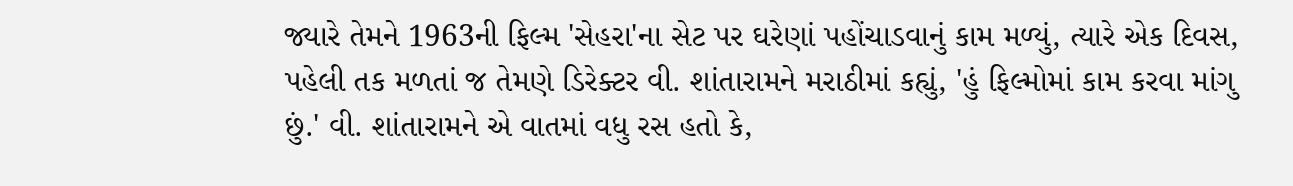જ્યારે તેમને 1963ની ફિલ્મ 'સેહરા'ના સેટ પર ઘરેણાં પહોંચાડવાનું કામ મળ્યું, ત્યારે એક દિવસ, પહેલી તક મળતાં જ તેમણે ડિરેક્ટર વી. શાંતારામને મરાઠીમાં કહ્યું, 'હું ફિલ્મોમાં કામ કરવા માંગુ છું.' વી. શાંતારામને એ વાતમાં વધુ રસ હતો કે,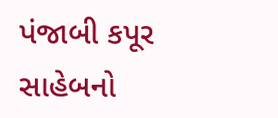પંજાબી કપૂર સાહેબનો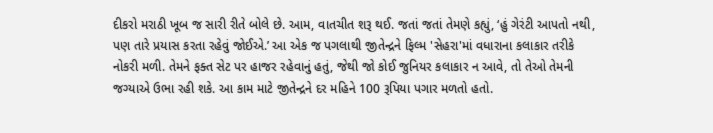દીકરો મરાઠી ખૂબ જ સારી રીતે બોલે છે. આમ, વાતચીત શરૂ થઈ. જતાં જતાં તેમણે કહ્યું, ‘હું ગેરંટી આપતો નથી, પણ તારે પ્રયાસ કરતા રહેવું જોઈએ.’ આ એક જ પગલાથી જીતેન્દ્રને ફિલ્મ 'સેહરા'માં વધારાના કલાકાર તરીકે નોકરી મળી. તેમને ફક્ત સેટ પર હાજર રહેવાનું હતું, જેથી જો કોઈ જુનિયર કલાકાર ન આવે, તો તેઓ તેમની જગ્યાએ ઉભા રહી શકે. આ કામ માટે જીતેન્દ્રને દર મહિને 100 રૂપિયા પગાર મળતો હતો.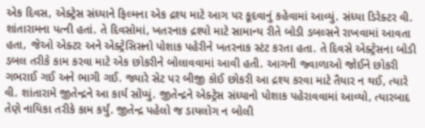એક દિવસ, એક્ટ્રેસ સંધ્યાને ફિલ્મના એક દ્રશ્ય માટે આગ પર કૂદવાનું કહેવામાં આવ્યું. સંધ્યા ડિરેક્ટર વી. શાંતારામના પત્ની હતાં. તે દિવસોમાં, ખતરનાક દ્રશ્યો માટે સામાન્ય રીતે બોડી ડબલ્સને રાખવામાં આવતા હતા, જેઓ એક્ટર અને એક્ટ્રેસિસનો પોશાક પહેરીને ખતરનાક સ્ટંટ કરતા હતા. તે દિવસે એક્ટ્રેસના બોડી ડબલ તરીકે કામ કરવા માટે એક છોકરીને બોલાવવામાં આવી હતી. આગની જ્વાળાઓ જોઈને છોકરી ગભરાઈ ગઈ અને ભાગી ગઈ. જ્યારે સેટ પર બીજી કોઈ છોકરી આ દ્રશ્ય કરવા માટે તૈયાર ન થઈ, ત્યારે વી. શાંતારામે જીતેન્દ્રને આ કાર્ય સોંપ્યું. જીતેન્દ્રને એક્ટ્રેસ સંધ્યાનો પોશાક પહેરાવવામાં આવ્યો, ત્યારબાદ તેણે નાયિકા તરીકે કામ કર્યું. જીતેન્દ્ર પહેલો જ ડાયલોગ ન બોલી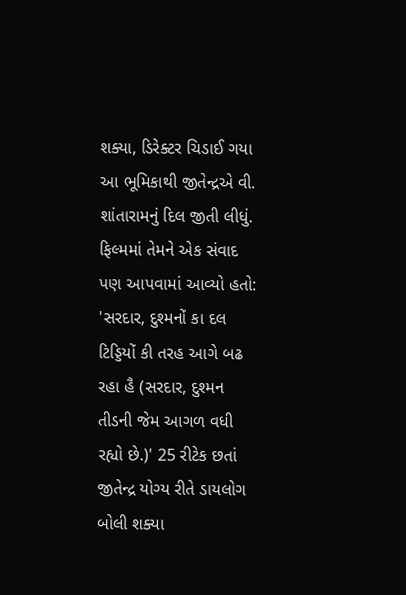શક્યા, ડિરેક્ટર ચિડાઈ ગયા આ ભૂમિકાથી જીતેન્દ્રએ વી. શાંતારામનું દિલ જીતી લીધું. ફિલ્મમાં તેમને એક સંવાદ પણ આપવામાં આવ્યો હતો: 'સરદાર, દુશ્મનોં કા દલ ટિડ્ડિયોં કી તરહ આગે બઢ રહા હૈ (સરદાર, દુશ્મન તીડની જેમ આગળ વધી રહ્યો છે.)' 25 રીટેક છતાં જીતેન્દ્ર યોગ્ય રીતે ડાયલોગ બોલી શક્યા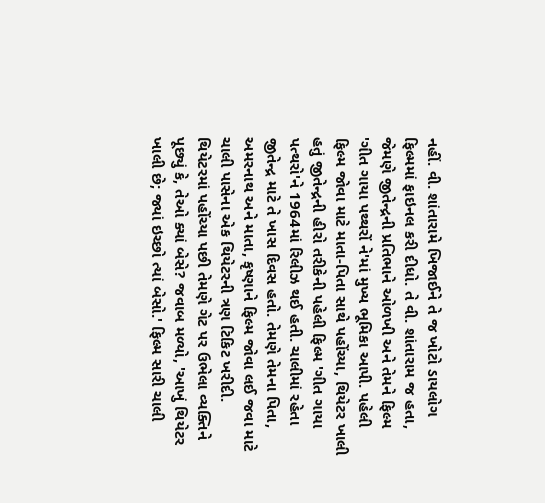નહીં. વી. શાંતારામે ખિજાઈને તે જ ખોટો ડાયલોગ ફિલ્મમાં ફાઇનલ કરી દીધો. તે વી. શાંતારામ જ હતા, જેમણે જીતેન્દ્રની પ્રતિભાને ઓળખી અને તેમને ફિલ્મ 'ગીત ગાયા પથ્થરોં ને'માં મુખ્ય ભૂમિકા આપી. પહેલી ફિલ્મ જોવા માટે માતા-પિતા સાથે પહોંચ્યા, થિયેટર ખાલી હતું જીતેન્દ્રની હીરો તરીકેની પહેલી ફિલ્મ 'ગીત ગાયા પત્થરો'ને 1964માં રિલીઝ થઈ હતી. ચાલીમાં રહેતા જીતેન્દ્ર માટે તે ખાસ દિવસ હતો. તેમણે તેમના પિતા, અમરનાથ અને માતા, કૃષ્ણાને ફિલ્મ જોવા લઈ જવા માટે ચાલી પાસેના એક થિયેટરની ત્રણ ટિકિટ ખરીદી. થિયેટરમાં પહોંચ્યા પછી તેમણે ગેટ પર ઉભેલા વ્યક્તિને પૂછ્યું કે, તેઓ ક્યાં બેસે? જવાબ મળ્યો, 'આખું થિયેટર ખાલી છે; જ્યાં ઇચ્છો ત્યાં બેસો.' ફિલ્મ સારી ચાલી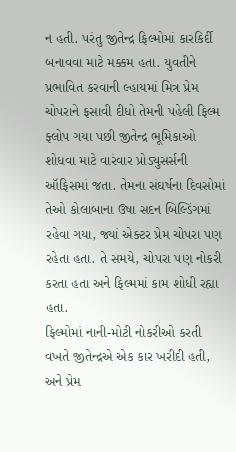ન હતી. પરંતુ જીતેન્દ્ર ફિલ્મોમાં કારકિર્દી બનાવવા માટે મક્કમ હતા. યુવતીને પ્રભાવિત કરવાની લ્હાયમાં મિત્ર પ્રેમ ચોપરાને ફસાવી દીધો તેમની પહેલી ફિલ્મ ફ્લોપ ગયા પછી જીતેન્દ્ર ભૂમિકાઓ શોધવા માટે વારંવાર પ્રોડ્યુસર્સની ઑફિસમાં જતા. તેમના સંઘર્ષના દિવસોમાં તેઓ કોલાબાના ઉષા સદન બિલ્ડિંગમાં રહેવા ગયા, જ્યાં એક્ટર પ્રેમ ચોપરા પણ રહેતા હતા. તે સમયે, ચોપરા પણ નોકરી કરતા હતા અને ફિલ્મમાં કામ શોધી રહ્યા હતા.
ફિલ્મોમાં નાની-મોટી નોકરીઓ કરતી વખતે જીતેન્દ્રએ એક કાર ખરીદી હતી, અને પ્રેમ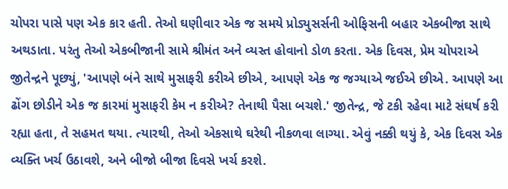ચોપરા પાસે પણ એક કાર હતી. તેઓ ઘણીવાર એક જ સમયે પ્રોડ્યુસર્સની ઓફિસની બહાર એકબીજા સાથે અથડાતા. પરંતુ તેઓ એકબીજાની સામે શ્રીમંત અને વ્યસ્ત હોવાનો ડોળ કરતા. એક દિવસ, પ્રેમ ચોપરાએ જીતેન્દ્રને પૂછ્યું, 'આપણે બંને સાથે મુસાફરી કરીએ છીએ, આપણે એક જ જગ્યાએ જઈએ છીએ. આપણે આ ઢોંગ છોડીને એક જ કારમાં મુસાફરી કેમ ન કરીએ? તેનાથી પૈસા બચશે.' જીતેન્દ્ર, જે ટકી રહેવા માટે સંઘર્ષ કરી રહ્યા હતા, તે સહમત થયા. ત્યારથી, તેઓ એકસાથે ઘરેથી નીકળવા લાગ્યા. એવું નક્કી થયું કે, એક દિવસ એક વ્યક્તિ ખર્ચ ઉઠાવશે, અને બીજો બીજા દિવસે ખર્ચ કરશે.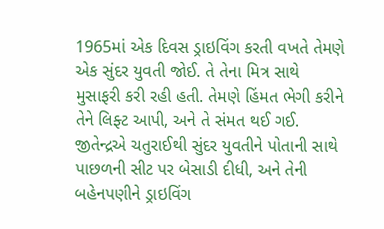1965માં એક દિવસ ડ્રાઇવિંગ કરતી વખતે તેમણે એક સુંદર યુવતી જોઈ. તે તેના મિત્ર સાથે મુસાફરી કરી રહી હતી. તેમણે હિંમત ભેગી કરીને તેને લિફ્ટ આપી, અને તે સંમત થઈ ગઈ. જીતેન્દ્રએ ચતુરાઈથી સુંદર યુવતીને પોતાની સાથે પાછળની સીટ પર બેસાડી દીધી, અને તેની બહેનપણીને ડ્રાઇવિંગ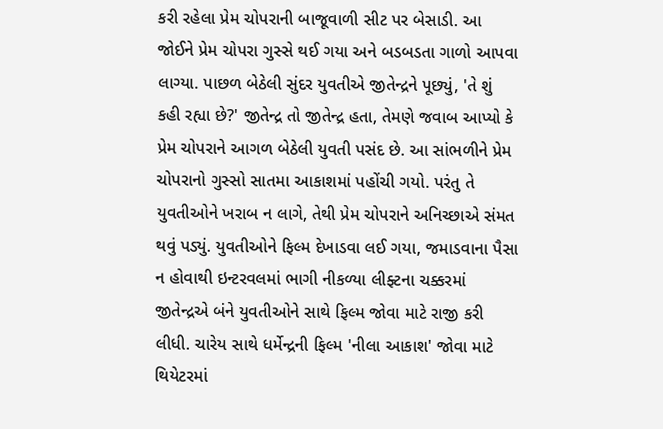કરી રહેલા પ્રેમ ચોપરાની બાજૂવાળી સીટ પર બેસાડી. આ જોઈને પ્રેમ ચોપરા ગુસ્સે થઈ ગયા અને બડબડતા ગાળો આપવા લાગ્યા. પાછળ બેઠેલી સુંદર યુવતીએ જીતેન્દ્રને પૂછ્યું, 'તે શું કહી રહ્યા છે?' જીતેન્દ્ર તો જીતેન્દ્ર હતા, તેમણે જવાબ આપ્યો કે પ્રેમ ચોપરાને આગળ બેઠેલી યુવતી પસંદ છે. આ સાંભળીને પ્રેમ ચોપરાનો ગુસ્સો સાતમા આકાશમાં પહોંચી ગયો. પરંતુ તે યુવતીઓને ખરાબ ન લાગે, તેથી પ્રેમ ચોપરાને અનિચ્છાએ સંમત થવું પડ્યું. યુવતીઓને ફિલ્મ દેખાડવા લઈ ગયા, જમાડવાના પૈસા ન હોવાથી ઇન્ટરવલમાં ભાગી નીકળ્યા લીફ્ટના ચક્કરમાં જીતેન્દ્રએ બંને યુવતીઓને સાથે ફિલ્મ જોવા માટે રાજી કરી લીધી. ચારેય સાથે ધર્મેન્દ્રની ફિલ્મ 'નીલા આકાશ' જોવા માટે થિયેટરમાં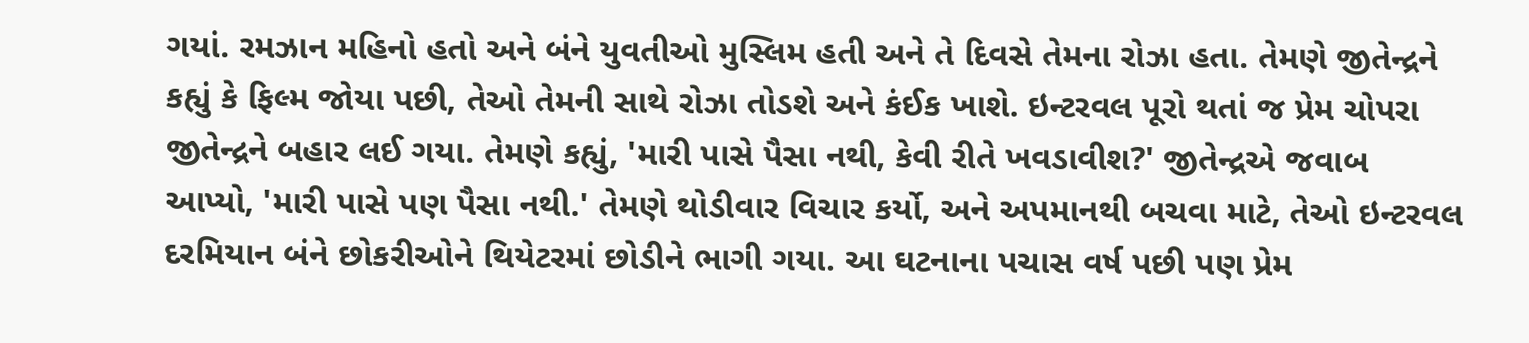ગયાં. રમઝાન મહિનો હતો અને બંને યુવતીઓ મુસ્લિમ હતી અને તે દિવસે તેમના રોઝા હતા. તેમણે જીતેન્દ્રને કહ્યું કે ફિલ્મ જોયા પછી, તેઓ તેમની સાથે રોઝા તોડશે અને કંઈક ખાશે. ઇન્ટરવલ પૂરો થતાં જ પ્રેમ ચોપરા જીતેન્દ્રને બહાર લઈ ગયા. તેમણે કહ્યું, 'મારી પાસે પૈસા નથી, કેવી રીતે ખવડાવીશ?' જીતેન્દ્રએ જવાબ આપ્યો, 'મારી પાસે પણ પૈસા નથી.' તેમણે થોડીવાર વિચાર કર્યો, અને અપમાનથી બચવા માટે, તેઓ ઇન્ટરવલ દરમિયાન બંને છોકરીઓને થિયેટરમાં છોડીને ભાગી ગયા. આ ઘટનાના પચાસ વર્ષ પછી પણ પ્રેમ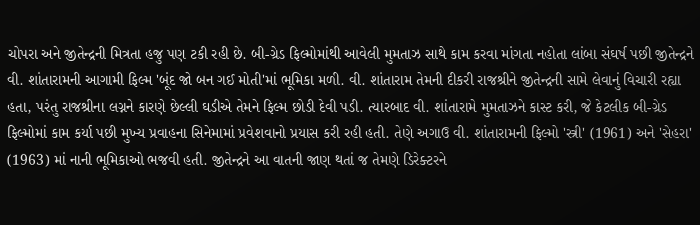ચોપરા અને જીતેન્દ્રની મિત્રતા હજુ પણ ટકી રહી છે. બી-ગ્રેડ ફિલ્મોમાંથી આવેલી મુમતાઝ સાથે કામ કરવા માંગતા નહોતા લાંબા સંઘર્ષ પછી જીતેન્દ્રને વી. શાંતારામની આગામી ફિલ્મ 'બૂંદ જો બન ગઈ મોતી'માં ભૂમિકા મળી. વી. શાંતારામ તેમની દીકરી રાજશ્રીને જીતેન્દ્રની સામે લેવાનું વિચારી રહ્યા હતા, પરંતુ રાજશ્રીના લગ્નને કારણે છેલ્લી ઘડીએ તેમને ફિલ્મ છોડી દેવી પડી. ત્યારબાદ વી. શાંતારામે મુમતાઝને કાસ્ટ કરી, જે કેટલીક બી-ગ્રેડ ફિલ્મોમાં કામ કર્યા પછી મુખ્ય પ્રવાહના સિનેમામાં પ્રવેશવાનો પ્રયાસ કરી રહી હતી. તેણે અગાઉ વી. શાંતારામની ફિલ્મો 'સ્ત્રી' (1961) અને 'સેહરા' (1963) માં નાની ભૂમિકાઓ ભજવી હતી. જીતેન્દ્રને આ વાતની જાણ થતાં જ તેમણે ડિરેક્ટરને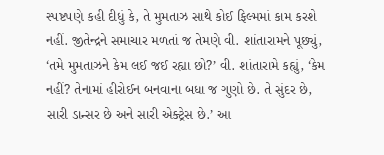સ્પષ્ટપણે કહી દીધું કે, તે મુમતાઝ સાથે કોઈ ફિલ્મમાં કામ કરશે નહીં. જીતેન્દ્રને સમાચાર મળતાં જ તેમણે વી. શાંતારામને પૂછ્યું, ‘તમે મુમતાઝને કેમ લઈ જઈ રહ્યા છો?’ વી. શાંતારામે કહ્યું, ‘કેમ નહીં? તેનામાં હીરોઈન બનવાના બધા જ ગુણો છે. તે સુંદર છે, સારી ડાન્સર છે અને સારી એક્ટ્રેસ છે.’ આ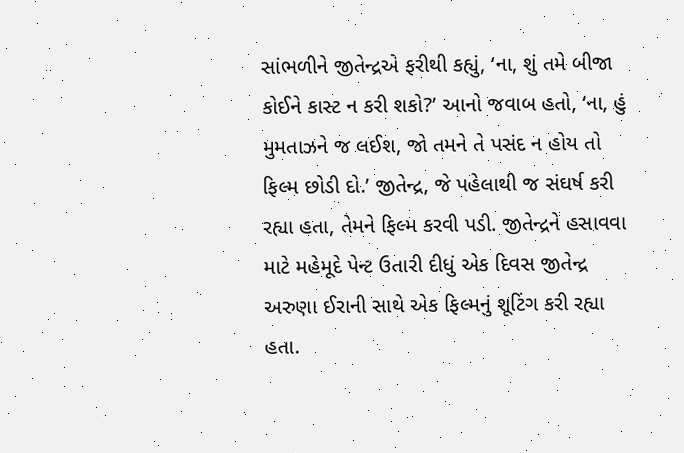સાંભળીને જીતેન્દ્રએ ફરીથી કહ્યું, ‘ના, શું તમે બીજા કોઈને કાસ્ટ ન કરી શકો?’ આનો જવાબ હતો, ‘ના, હું મુમતાઝને જ લઈશ, જો તમને તે પસંદ ન હોય તો ફિલ્મ છોડી દો.’ જીતેન્દ્ર, જે પહેલાથી જ સંઘર્ષ કરી રહ્યા હતા, તેમને ફિલ્મ કરવી પડી. જીતેન્દ્રને હસાવવા માટે મહેમૂદે પેન્ટ ઉતારી દીધું એક દિવસ જીતેન્દ્ર અરુણા ઈરાની સાથે એક ફિલ્મનું શૂટિંગ કરી રહ્યા હતા.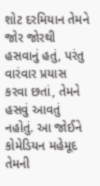શોટ દરમિયાન તેમને જોર જોરથી હસવાનું હતું, પરંતુ વારંવાર પ્રયાસ કરવા છતાં, તેમને હસવું આવતું નહોતું. આ જોઈને કોમેડિયન મહેમૂદ તેમની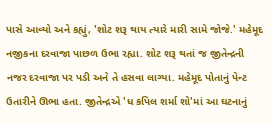પાસે આવ્યો અને કહ્યું, 'શોટ શરૂ થાય ત્યારે મારી સામે જોજે.' મહેમૂદ નજીકના દરવાજા પાછળ ઉભા રહ્યા. શોટ શરૂ થતાં જ જીતેન્દ્રની નજર દરવાજા પર પડી અને તે હસવા લાગ્યા. મહેમૂદ પોતાનું પેન્ટ ઉતારીને ઊભા હતા. જીતેન્દ્રએ 'ધ કપિલ શર્મા શો'માં આ ઘટનાનું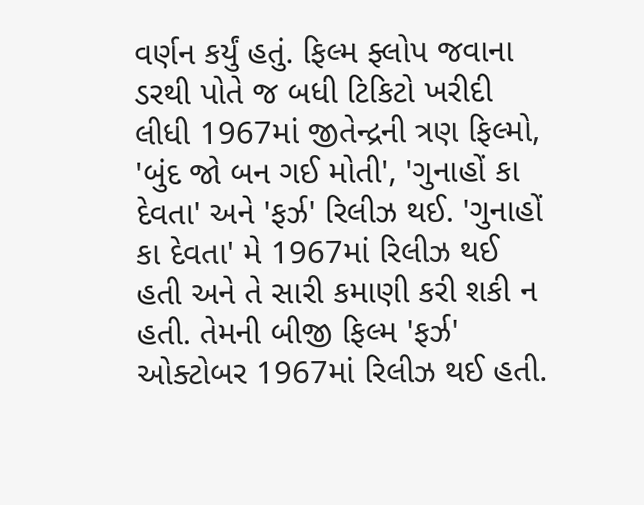વર્ણન કર્યું હતું. ફિલ્મ ફ્લોપ જવાના ડરથી પોતે જ બધી ટિકિટો ખરીદી લીધી 1967માં જીતેન્દ્રની ત્રણ ફિલ્મો, 'બુંદ જો બન ગઈ મોતી', 'ગુનાહોં કા દેવતા' અને 'ફર્ઝ' રિલીઝ થઈ. 'ગુનાહોં કા દેવતા' મે 1967માં રિલીઝ થઈ હતી અને તે સારી કમાણી કરી શકી ન હતી. તેમની બીજી ફિલ્મ 'ફર્ઝ' ઓક્ટોબર 1967માં રિલીઝ થઈ હતી.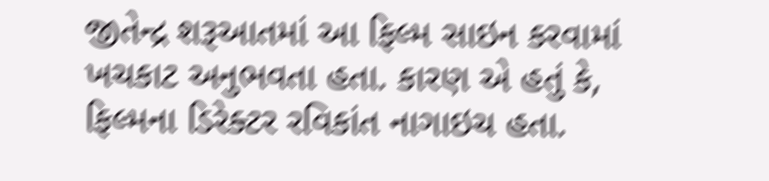જીતેન્દ્ર શરૂઆતમાં આ ફિલ્મ સાઇન કરવામાં ખચકાટ અનુભવતા હતા. કારણ એ હતું કે, ફિલ્મના ડિરેક્ટર રવિકાંત નાગાઇચ હતા.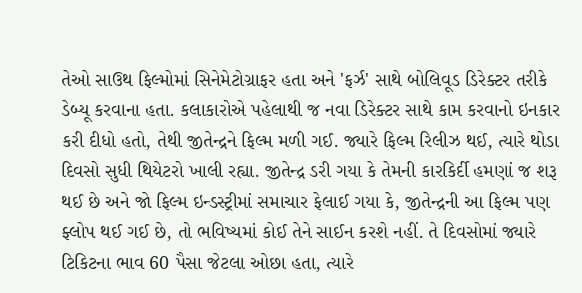તેઓ સાઉથ ફિલ્મોમાં સિનેમેટોગ્રાફર હતા અને 'ફર્ઝ' સાથે બોલિવૂડ ડિરેક્ટર તરીકે ડેબ્યૂ કરવાના હતા. કલાકારોએ પહેલાથી જ નવા ડિરેક્ટર સાથે કામ કરવાનો ઇનકાર કરી દીધો હતો, તેથી જીતેન્દ્રને ફિલ્મ મળી ગઈ. જ્યારે ફિલ્મ રિલીઝ થઈ, ત્યારે થોડા દિવસો સુધી થિયેટરો ખાલી રહ્યા. જીતેન્દ્ર ડરી ગયા કે તેમની કારકિર્દી હમણાં જ શરૂ થઈ છે અને જો ફિલ્મ ઇન્ડસ્ટ્રીમાં સમાચાર ફેલાઈ ગયા કે, જીતેન્દ્રની આ ફિલ્મ પણ ફ્લોપ થઈ ગઈ છે, તો ભવિષ્યમાં કોઈ તેને સાઈન કરશે નહીં. તે દિવસોમાં જ્યારે ટિકિટના ભાવ 60 પૈસા જેટલા ઓછા હતા, ત્યારે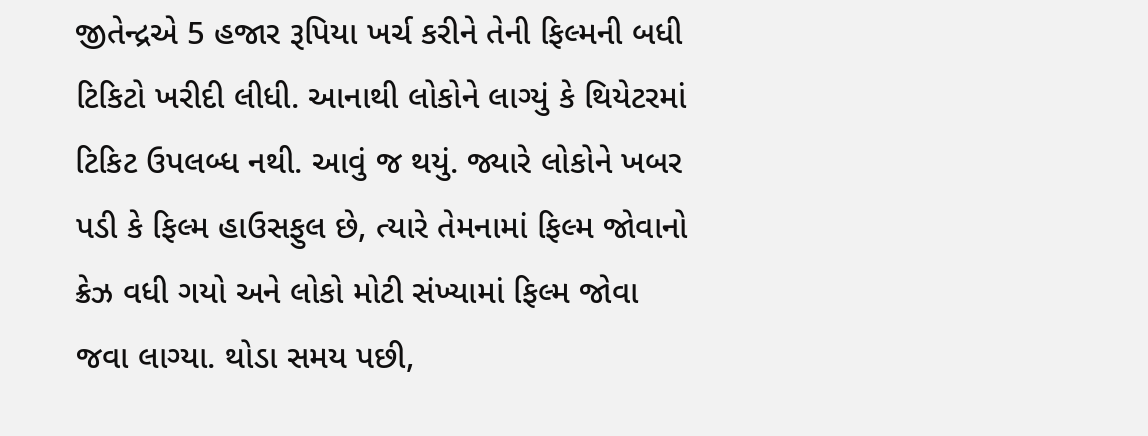જીતેન્દ્રએ 5 હજાર રૂપિયા ખર્ચ કરીને તેની ફિલ્મની બધી ટિકિટો ખરીદી લીધી. આનાથી લોકોને લાગ્યું કે થિયેટરમાં ટિકિટ ઉપલબ્ધ નથી. આવું જ થયું. જ્યારે લોકોને ખબર પડી કે ફિલ્મ હાઉસફુલ છે, ત્યારે તેમનામાં ફિલ્મ જોવાનો ક્રેઝ વધી ગયો અને લોકો મોટી સંખ્યામાં ફિલ્મ જોવા જવા લાગ્યા. થોડા સમય પછી,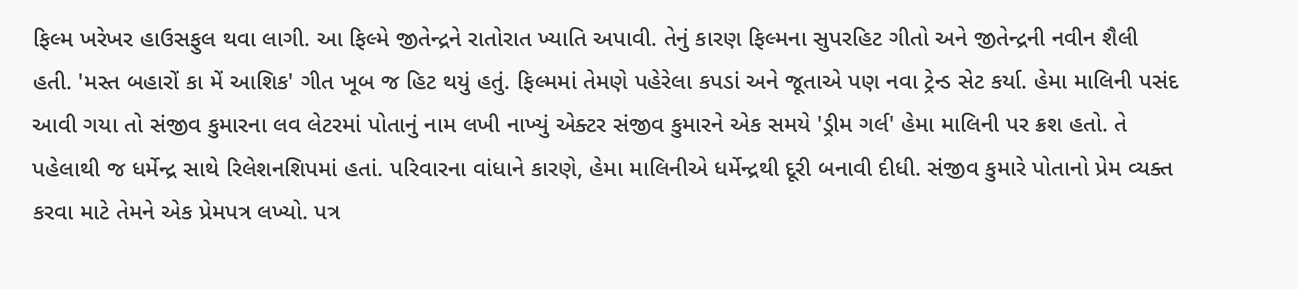ફિલ્મ ખરેખર હાઉસફુલ થવા લાગી. આ ફિલ્મે જીતેન્દ્રને રાતોરાત ખ્યાતિ અપાવી. તેનું કારણ ફિલ્મના સુપરહિટ ગીતો અને જીતેન્દ્રની નવીન શૈલી હતી. 'મસ્ત બહારોં કા મેં આશિક' ગીત ખૂબ જ હિટ થયું હતું. ફિલ્મમાં તેમણે પહેરેલા કપડાં અને જૂતાએ પણ નવા ટ્રેન્ડ સેટ કર્યા. હેમા માલિની પસંદ આવી ગયા તો સંજીવ કુમારના લવ લેટરમાં પોતાનું નામ લખી નાખ્યું એક્ટર સંજીવ કુમારને એક સમયે 'ડ્રીમ ગર્લ' હેમા માલિની પર ક્રશ હતો. તે પહેલાથી જ ધર્મેન્દ્ર સાથે રિલેશનશિપમાં હતાં. પરિવારના વાંધાને કારણે, હેમા માલિનીએ ધર્મેન્દ્રથી દૂરી બનાવી દીધી. સંજીવ કુમારે પોતાનો પ્રેમ વ્યક્ત કરવા માટે તેમને એક પ્રેમપત્ર લખ્યો. પત્ર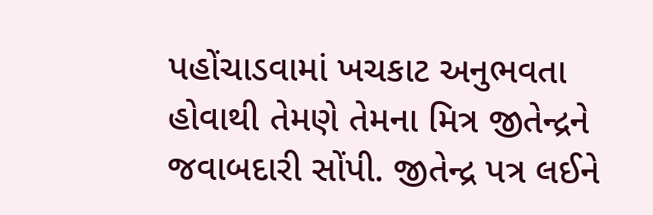પહોંચાડવામાં ખચકાટ અનુભવતા હોવાથી તેમણે તેમના મિત્ર જીતેન્દ્રને જવાબદારી સોંપી. જીતેન્દ્ર પત્ર લઈને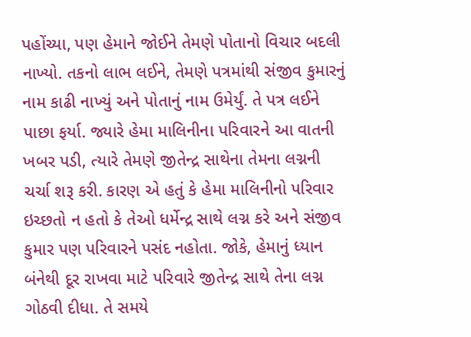પહોંચ્યા, પણ હેમાને જોઈને તેમણે પોતાનો વિચાર બદલી નાખ્યો. તકનો લાભ લઈને, તેમણે પત્રમાંથી સંજીવ કુમારનું નામ કાઢી નાખ્યું અને પોતાનું નામ ઉમેર્યું. તે પત્ર લઈને પાછા ફર્યા. જ્યારે હેમા માલિનીના પરિવારને આ વાતની ખબર પડી, ત્યારે તેમણે જીતેન્દ્ર સાથેના તેમના લગ્નની ચર્ચા શરૂ કરી. કારણ એ હતું કે હેમા માલિનીનો પરિવાર ઇચ્છતો ન હતો કે તેઓ ધર્મેન્દ્ર સાથે લગ્ન કરે અને સંજીવ કુમાર પણ પરિવારને પસંદ નહોતા. જોકે, હેમાનું ધ્યાન બંનેથી દૂર રાખવા માટે પરિવારે જીતેન્દ્ર સાથે તેના લગ્ન ગોઠવી દીધા. તે સમયે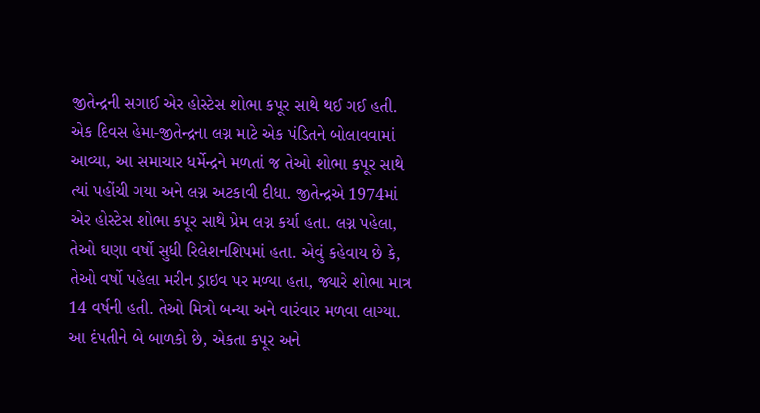જીતેન્દ્રની સગાઈ એર હોસ્ટેસ શોભા કપૂર સાથે થઈ ગઈ હતી. એક દિવસ હેમા-જીતેન્દ્રના લગ્ન માટે એક પંડિતને બોલાવવામાં આવ્યા, આ સમાચાર ધર્મેન્દ્રને મળતાં જ તેઓ શોભા કપૂર સાથે ત્યાં પહોંચી ગયા અને લગ્ન અટકાવી દીધા. જીતેન્દ્રએ 1974માં એર હોસ્ટેસ શોભા કપૂર સાથે પ્રેમ લગ્ન કર્યા હતા. લગ્ન પહેલા, તેઓ ઘણા વર્ષો સુધી રિલેશનશિપમાં હતા. એવું કહેવાય છે કે, તેઓ વર્ષો પહેલા મરીન ડ્રાઇવ પર મળ્યા હતા, જ્યારે શોભા માત્ર 14 વર્ષની હતી. તેઓ મિત્રો બન્યા અને વારંવાર મળવા લાગ્યા. આ દંપતીને બે બાળકો છે, એકતા કપૂર અને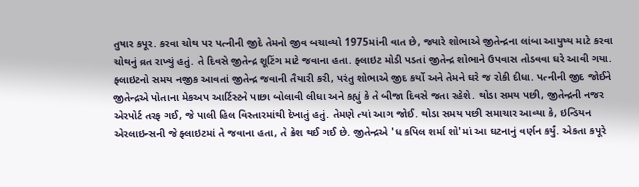તુષાર કપૂર. કરવા ચોથ પર પત્નીની જીદે તેમનો જીવ બચાવ્યો 1975માંની વાત છે, જ્યારે શોભાએ જીતેન્દ્રના લાંબા આયુષ્ય માટે કરવા ચોથનું વ્રત રાખ્યું હતું. તે દિવસે જીતેન્દ્ર શૂટિંગ માટે જવાના હતા. ફ્લાઇટ મોડી પડતાં જીતેન્દ્ર શોભાને ઉપવાસ તોડવવા ઘરે આવી ગયા. ફ્લાઇટનો સમય નજીક આવતાં જીતેન્દ્ર જવાની તૈયારી કરી, પરંતુ શોભાએ જીદ કર્યો અને તેમને ઘરે જ રોકી દીધા. પત્નીની જીદ જોઈને જીતેન્દ્રએ પોતાના મેકઅપ આર્ટિસ્ટને પાછા બોલાવી લીધા અને કહ્યું કે તે બીજા દિવસે જતા રહેશે. થોડા સમય પછી, જીતેન્દ્રની નજર એરપોર્ટ તરફ ગઈ, જે પાલી હિલ વિસ્તારમાંથી દેખાતું હતું. તેમણે ત્યાં આગ જોઈ. થોડા સમય પછી સમાચાર આવ્યા કે, ઇન્ડિયન એરલાઇન્સની જે ફ્લાઇટમાં તે જવાના હતા, તે ક્રેશ થઈ ગઈ છે. જીતેન્દ્રએ 'ધ કપિલ શર્મા શો'માં આ ઘટનાનું વર્ણન કર્યું. એકતા કપૂરે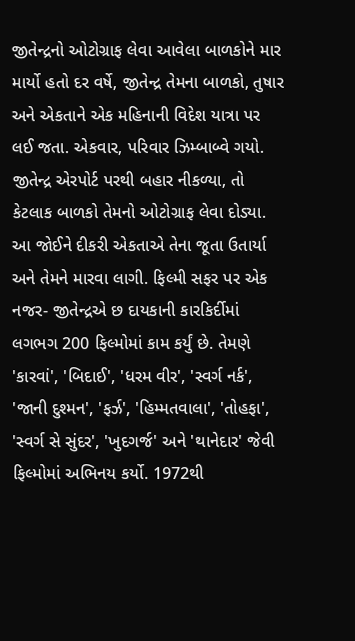જીતેન્દ્રનો ઓટોગ્રાફ લેવા આવેલા બાળકોને માર માર્યો હતો દર વર્ષે, જીતેન્દ્ર તેમના બાળકો, તુષાર અને એકતાને એક મહિનાની વિદેશ યાત્રા પર લઈ જતા. એકવાર, પરિવાર ઝિમ્બાબ્વે ગયો. જીતેન્દ્ર એરપોર્ટ પરથી બહાર નીકળ્યા, તો કેટલાક બાળકો તેમનો ઓટોગ્રાફ લેવા દોડ્યા. આ જોઈને દીકરી એકતાએ તેના જૂતા ઉતાર્યા અને તેમને મારવા લાગી. ફિલ્મી સફર પર એક નજર- જીતેન્દ્રએ છ દાયકાની કારકિર્દીમાં લગભગ 200 ફિલ્મોમાં કામ કર્યું છે. તેમણે 'કારવાં', 'બિદાઈ', 'ધરમ વીર', 'સ્વર્ગ નર્ક', 'જાની દુશ્મન', 'ફર્ઝ', 'હિમ્મતવાલા', 'તોહફા', 'સ્વર્ગ સે સુંદર', 'ખુદગર્જ' અને 'થાનેદાર' જેવી ફિલ્મોમાં અભિનય કર્યો. 1972થી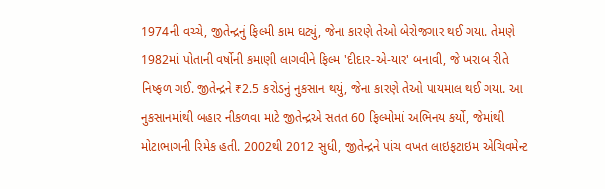1974ની વચ્ચે, જીતેન્દ્રનું ફિલ્મી કામ ઘટ્યું, જેના કારણે તેઓ બેરોજગાર થઈ ગયા. તેમણે 1982માં પોતાની વર્ષોની કમાણી લાગવીને ફિલ્મ 'દીદાર-એ-યાર' બનાવી, જે ખરાબ રીતે નિષ્ફળ ગઈ. જીતેન્દ્રને ₹2.5 કરોડનું નુકસાન થયું, જેના કારણે તેઓ પાયમાલ થઈ ગયા. આ નુકસાનમાંથી બહાર નીકળવા માટે જીતેન્દ્રએ સતત 60 ફિલ્મોમાં અભિનય કર્યો, જેમાંથી મોટાભાગની રિમેક હતી. 2002થી 2012 સુધી, જીતેન્દ્રને પાંચ વખત લાઇફટાઇમ એચિવમેન્ટ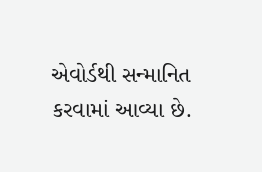એવોર્ડથી સન્માનિત કરવામાં આવ્યા છે.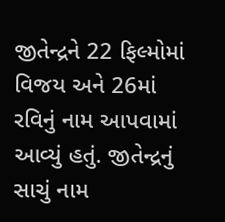જીતેન્દ્રને 22 ફિલ્મોમાં વિજય અને 26માં રવિનું નામ આપવામાં આવ્યું હતું. જીતેન્દ્રનું સાચું નામ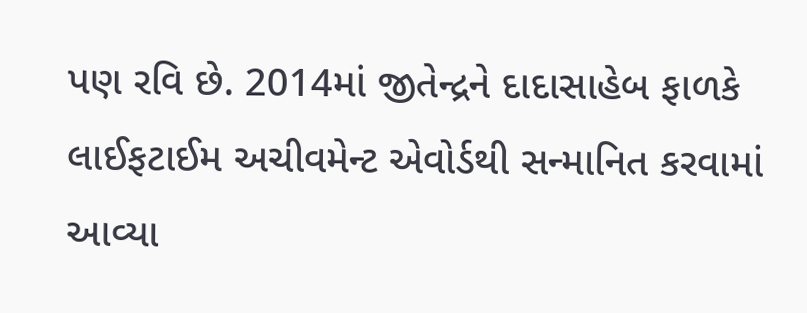પણ રવિ છે. 2014માં જીતેન્દ્રને દાદાસાહેબ ફાળકે લાઈફટાઈમ અચીવમેન્ટ એવોર્ડથી સન્માનિત કરવામાં આવ્યા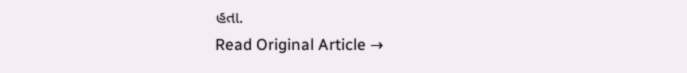હતા.
Read Original Article →